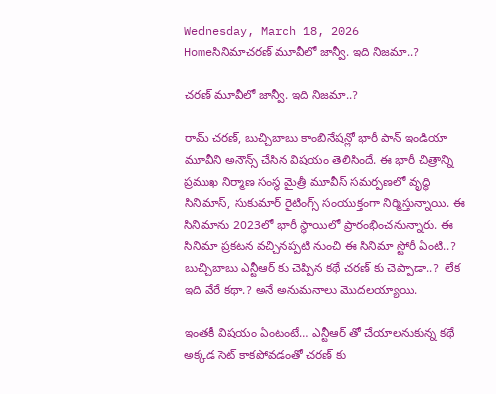Wednesday, March 18, 2026
Homeసినిమాచరణ్‌ మూవీలో జాన్వీ. ఇది నిజమా..?

చరణ్‌ మూవీలో జాన్వీ. ఇది నిజమా..?

రామ్ చరణ్‌, బుచ్చిబాబు కాంబినేషన్లో భారీ పాన్ ఇండియా మూవీని అనౌన్స్ చేసిన విషయం తెలిసిందే. ఈ భారీ చిత్రాన్ని ప్రముఖ నిర్మాణ సంస్థ మైత్రీ మూవీస్ సమర్పణలో వృద్ధి సినిమాస్, సుకుమార్ రైటింగ్స్ సంయుక్తంగా నిర్మిస్తున్నాయి. ఈ సినిమాను 2023లో భారీ స్థాయిలో ప్రారంభించనున్నారు. ఈ సినిమా ప్రకటన వచ్చినప్పటి నుంచి ఈ సినిమా స్టోరీ ఏంటి..? బుచ్చిబాబు ఎన్టీఆర్ కు చెప్పిన కథే చరణ్‌ కు చెప్పాడా..?  లేక ఇది వేరే కథా.? అనే అనుమనాలు మొదలయ్యాయి.

ఇంతకీ విషయం ఏంటంటే… ఎన్టీఆర్ తో చేయాలనుకున్న కథే అక్కడ సెట్ కాకపోవడంతో చరణ్‌ కు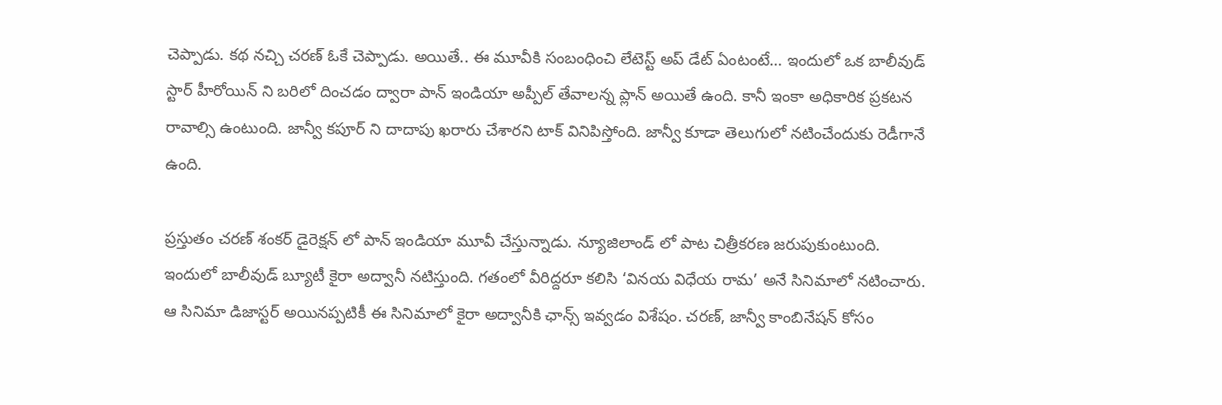చెప్పాడు. కథ నచ్చి చరణ్‌ ఓకే చెప్పాడు. అయితే.. ఈ మూవీకి సంబంధించి లేటెస్ట్ అప్ డేట్ ఏంటంటే… ఇందులో ఒక బాలీవుడ్ స్టార్ హీరోయిన్ ని బరిలో దించడం ద్వారా పాన్ ఇండియా అప్పీల్ తేవాలన్న ప్లాన్ అయితే ఉంది. కానీ ఇంకా అధికారిక ప్రకటన రావాల్సి ఉంటుంది. జాన్వీ కపూర్ ని దాదాపు ఖరారు చేశారని టాక్ వినిపిస్తోంది. జాన్వీ కూడా తెలుగులో నటించేందుకు రెడీగానే ఉంది.

ప్రస్తుతం చరణ్ శంకర్ డైరెక్షన్ లో పాన్ ఇండియా మూవీ చేస్తున్నాడు. న్యూజిలాండ్ లో పాట చిత్రీకరణ జరుపుకుంటుంది. ఇందులో బాలీవుడ్ బ్యూటీ కైరా అద్వానీ నటిస్తుంది. గతంలో వీరిద్దరూ కలిసి ‘వినయ విధేయ రామ’ అనే సినిమాలో నటించారు. ఆ సినిమా డిజాస్టర్ అయినప్పటికీ ఈ సినిమాలో కైరా అద్వానీకి ఛాన్స్ ఇవ్వడం విశేషం. చరణ్‌, జాన్వీ కాంబినేషన్ కోసం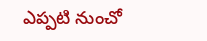ఎప్పటి నుంచో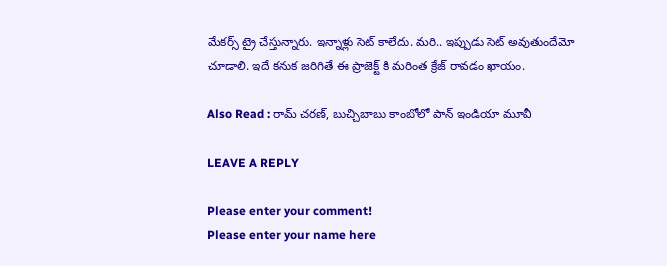మేకర్స్ ట్రై చేస్తున్నారు. ఇన్నాళ్లు సెట్ కాలేదు. మరి.. ఇప్పుడు సెట్ అవుతుందేమో చూడాలి. ఇదే కనుక జరిగితే ఈ ప్రాజెక్ట్ కి మరింత క్రేజ్ రావడం ఖాయం.

Also Read : రామ్ చ‌ర‌ణ్‌, బుచ్చిబాబు కాంబోలో పాన్ ఇండియా మూవీ

LEAVE A REPLY

Please enter your comment!
Please enter your name here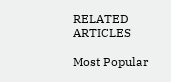RELATED ARTICLES

Most Popular